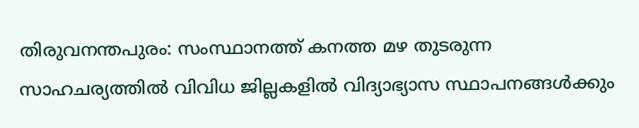തിരുവനന്തപുരം: സംസ്ഥാനത്ത് കനത്ത മഴ തുടരുന്ന സാഹചര്യത്തിൽ വിവിധ ജില്ലകളിൽ വിദ്യാഭ്യാസ സ്ഥാപനങ്ങൾക്കും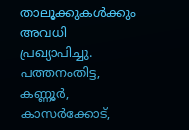താലൂക്കുകൾക്കും അവധി പ്രഖ്യാപിച്ചു. പത്തനംതിട്ട, കണ്ണൂർ, കാസർക്കോട്,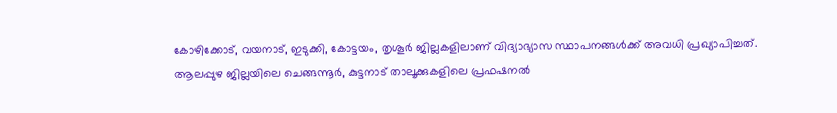കോഴിക്കോട്, വയനാട്, ഇടുക്കി, കോട്ടയം, തൃശൂർ ജില്ലകളിലാണ് വിദ്യാഭ്യാസ സ്ഥാപനങ്ങൾക്ക് അവധി പ്രഖ്യാപിച്ചത്.
ആലപ്പുഴ ജില്ലയിലെ ചെങ്ങന്നൂർ, കുട്ടനാട് താലൂക്കുകളിലെ പ്രഫഷനൽ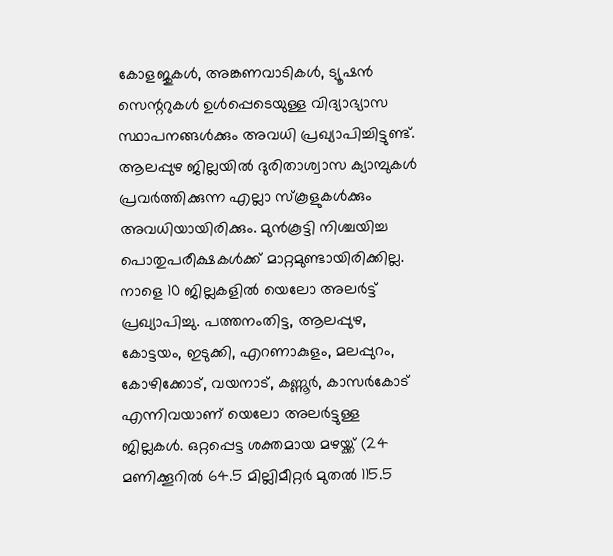കോളജുകൾ, അങ്കണവാടികൾ, ട്യൂഷൻ സെന്ററുകൾ ഉൾപ്പെടെയുള്ള വിദ്യാഭ്യാസ സ്ഥാപനങ്ങൾക്കും അവധി പ്രഖ്യാപിച്ചിട്ടുണ്ട്. ആലപ്പുഴ ജില്ലയിൽ ദുരിതാശ്വാസ ക്യാമ്പുകൾ പ്രവർത്തിക്കുന്ന എല്ലാ സ്കൂളുകൾക്കും അവധിയായിരിക്കും. മുൻകൂട്ടി നിശ്ചയിച്ച പൊതുപരീക്ഷകൾക്ക് മാറ്റമുണ്ടായിരിക്കില്ല.
നാളെ 10 ജില്ലകളിൽ യെലോ അലർട്ട് പ്രഖ്യാപിച്ചു. പത്തനംതിട്ട, ആലപ്പുഴ, കോട്ടയം, ഇടുക്കി, എറണാകുളം, മലപ്പുറം, കോഴിക്കോട്, വയനാട്, കണ്ണൂർ, കാസർകോട് എന്നിവയാണ് യെലോ അലർട്ടുള്ള ജില്ലകൾ. ഒറ്റപ്പെട്ട ശക്തമായ മഴയ്ക്ക് (24 മണിക്കൂറിൽ 64.5 മില്ലിമീറ്റർ മുതൽ 115.5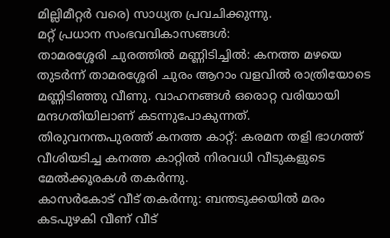മില്ലിമീറ്റർ വരെ) സാധ്യത പ്രവചിക്കുന്നു.
മറ്റ് പ്രധാന സംഭവവികാസങ്ങൾ:
താമരശ്ശേരി ചുരത്തിൽ മണ്ണിടിച്ചിൽ: കനത്ത മഴയെ തുടർന്ന് താമരശ്ശേരി ചുരം ആറാം വളവിൽ രാത്രിയോടെ മണ്ണിടിഞ്ഞു വീണു. വാഹനങ്ങൾ ഒരൊറ്റ വരിയായി മന്ദഗതിയിലാണ് കടന്നുപോകുന്നത്.
തിരുവനന്തപുരത്ത് കനത്ത കാറ്റ്: കരമന തളി ഭാഗത്ത് വീശിയടിച്ച കനത്ത കാറ്റിൽ നിരവധി വീടുകളുടെ മേൽക്കൂരകൾ തകർന്നു.
കാസർകോട് വീട് തകർന്നു: ബന്തടുക്കയിൽ മരം കടപുഴകി വീണ് വീട്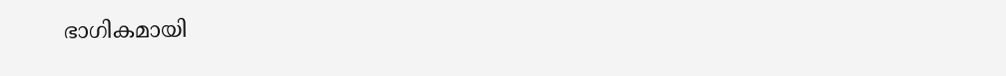ഭാഗികമായി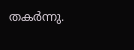തകർന്നു.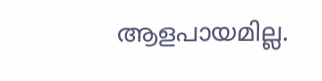ആളപായമില്ല.